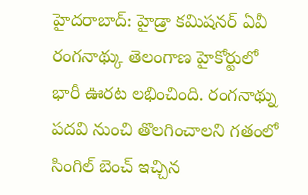హైదరాబాద్: హైడ్రా కమిషనర్ ఏవీ రంగనాథ్కు తెలంగాణ హైకోర్టులో భారీ ఊరట లభించింది. రంగనాథ్ను పదవి నుంచి తొలగించాలని గతంలో సింగిల్ బెంచ్ ఇచ్చిన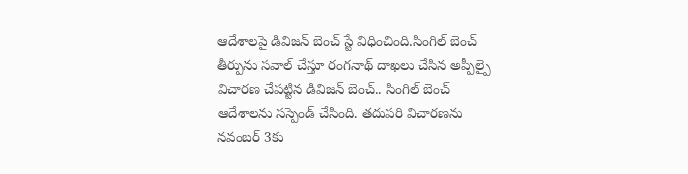ఆదేశాలపై డివిజన్ బెంచ్ స్టే విధించింది.సింగిల్ బెంచ్ తీర్పును సవాల్ చేస్తూ రంగనాథ్ దాఖలు చేసిన అప్పీల్పై విచారణ చేపట్టిన డివిజన్ బెంచ్.. సింగిల్ బెంచ్ ఆదేశాలను సస్పెండ్ చేసింది. తదుపరి విచారణను నవంబర్ 3కు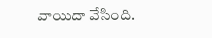వాయిదా వేసింది.